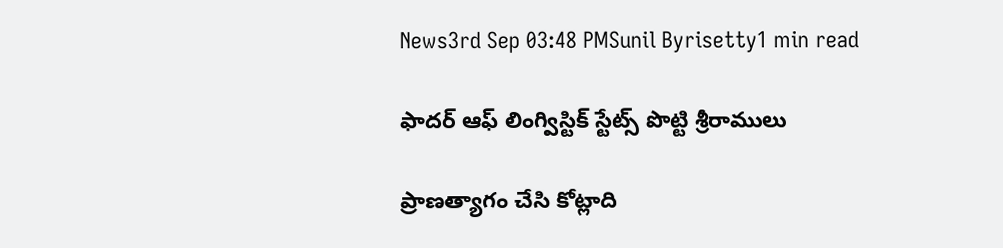News3rd Sep 03:48 PMSunil Byrisetty1 min read

ఫాదర్ ఆఫ్ లింగ్విస్టిక్ స్టేట్స్ పొట్టి శ్రీరాములు

ప్రాణత్యాగం చేసి కోట్లాది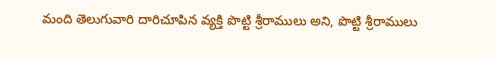మంది తెలుగువారి దారిచూపిన వ్యక్తి పొట్టి శ్రీరాములు అని, పొట్టి శ్రీరాములు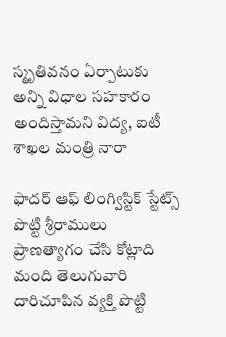స్మృతివనం ఏర్పాటుకు అన్ని విధాల సహకారం అందిస్తామని విద్య, ఐటీ శాఖల మంత్రి నారా

ఫాదర్ ఆఫ్ లింగ్విస్టిక్ స్టేట్స్ పొట్టి శ్రీరాములు
ప్రాణత్యాగం చేసి కోట్లాది మంది తెలుగువారి దారిచూపిన వ్యక్తి పొట్టి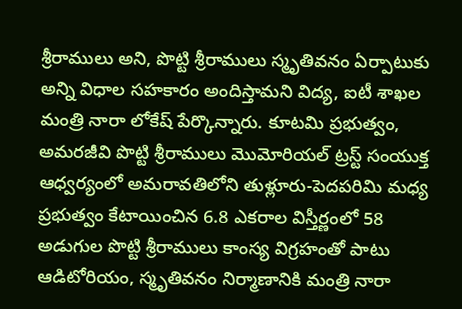శ్రీరాములు అని, పొట్టి శ్రీరాములు స్మృతివనం ఏర్పాటుకు అన్ని విధాల సహకారం అందిస్తామని విద్య, ఐటీ శాఖల మంత్రి నారా లోకేష్ పేర్కొన్నారు. కూటమి ప్రభుత్వం, అమరజీవి పొట్టి శ్రీరాములు మొమోరియల్ ట్రస్ట్ సంయుక్త ఆధ్వర్యంలో అమరావతిలోని తుళ్లూరు-పెదపరిమి మధ్య ప్రభుత్వం కేటాయించిన 6.8 ఎకరాల విస్తీర్ణంలో 58 అడుగుల పొట్టి శ్రీరాములు కాంస్య విగ్రహంతో పాటు ఆడిటోరియం, స్మృతివనం నిర్మాణానికి మంత్రి నారా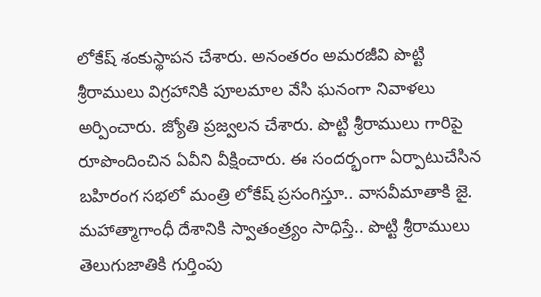లోకేష్ శంకుస్థాపన చేశారు. అనంతరం అమరజీవి పొట్టి శ్రీరాములు విగ్రహానికి పూలమాల వేసి ఘనంగా నివాళలు అర్పించారు. జ్యోతి ప్రజ్వలన చేశారు. పొట్టి శ్రీరాములు గారిపై రూపొందించిన ఏవీని వీక్షించారు. ఈ సందర్భంగా ఏర్పాటుచేసిన బహిరంగ సభలో మంత్రి లోకేష్ ప్రసంగిస్తూ.. వాసవీమాతాకి జై. మహాత్మాగాంధీ దేశానికి స్వాతంత్ర్యం సాధిస్తే.. పొట్టి శ్రీరాములు తెలుగుజాతికి గుర్తింపు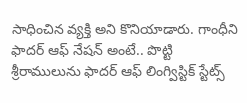సాధించిన వ్యక్తి అని కొనియాడారు. గాంధీని ఫాదర్ ఆఫ్ నేషన్ అంటే.. పొట్టి శ్రీరాములును ఫాదర్ ఆఫ్ లింగ్విస్టిక్ స్టేట్స్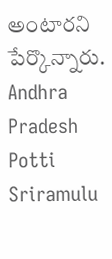అంటారని పేర్కొన్నారు.
Andhra Pradesh
Potti Sriramulu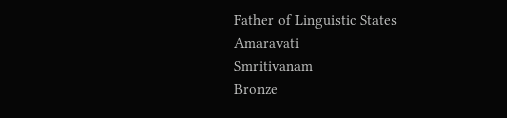Father of Linguistic States
Amaravati
Smritivanam
Bronze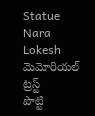Statue
Nara Lokesh
మెమోరియల్ ట్రస్ట్
పొట్టి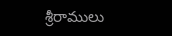శ్రీరాములు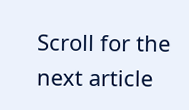Scroll for the next article